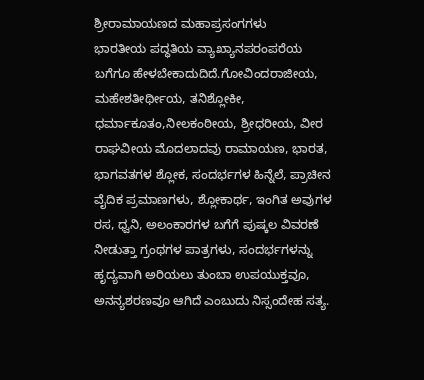ಶ್ರೀರಾಮಾಯಣದ ಮಹಾಪ್ರಸಂಗಗಳು
ಭಾರತೀಯ ಪದ್ಧತಿಯ ವ್ಯಾಖ್ಯಾನಪರಂಪರೆಯ ಬಗೆಗೂ ಹೇಳಬೇಕಾದುದಿದೆ.ಗೋವಿಂದರಾಜೀಯ, ಮಹೇಶತೀರ್ಥೀಯ, ತನಿಶ್ಲೋಕೀ, ಧರ್ಮಾಕೂತಂ,ನೀಲಕಂಠೀಯ, ಶ್ರೀಧರೀಯ, ವೀರ ರಾಘವೀಯ ಮೊದಲಾದವು ರಾಮಾಯಣ, ಭಾರತ, ಭಾಗವತಗಳ ಶ್ಲೋಕ, ಸಂದರ್ಭಗಳ ಹಿನ್ನೆಲೆ, ಪ್ರಾಚೀನ ವೈದಿಕ ಪ್ರಮಾಣಗಳು, ಶ್ಲೋಕಾರ್ಥ, ಇಂಗಿತ ಅವುಗಳ ರಸ, ಧ್ವನಿ, ಅಲಂಕಾರಗಳ ಬಗೆಗೆ ಪುಷ್ಕಲ ವಿವರಣೆ ನೀಡುತ್ತಾ ಗ್ರಂಥಗಳ ಪಾತ್ರಗಳು, ಸಂದರ್ಭಗಳನ್ನು ಹೃದ್ಯವಾಗಿ ಅರಿಯಲು ತುಂಬಾ ಉಪಯುಕ್ತವೂ, ಅನನ್ಯಶರಣವೂ ಆಗಿದೆ ಎಂಬುದು ನಿಸ್ಸಂದೇಹ ಸತ್ಯ.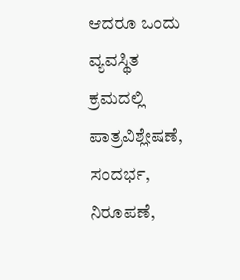ಆದರೂ ಒಂದು ವ್ಯವಸ್ಥಿತ ಕ್ರಮದಲ್ಲಿ ಪಾತ್ರವಿಶ್ಲೇಷಣೆ, ಸಂದರ್ಭ, ನಿರೂಪಣೆ,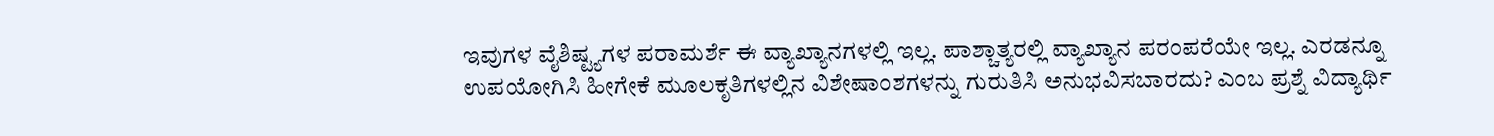ಇವುಗಳ ವೈಶಿಷ್ಟ್ಯಗಳ ಪರಾಮರ್ಶೆ ಈ ವ್ಯಾಖ್ಯಾನಗಳಲ್ಲಿ ಇಲ್ಲ. ಪಾಶ್ಚಾತ್ಯರಲ್ಲಿ ವ್ಯಾಖ್ಯಾನ ಪರಂಪರೆಯೇ ಇಲ್ಲ. ಎರಡನ್ನೂ ಉಪಯೋಗಿಸಿ ಹೀಗೇಕೆ ಮೂಲಕೃತಿಗಳಲ್ಲಿನ ವಿಶೇಷಾಂಶಗಳನ್ನು ಗುರುತಿಸಿ ಅನುಭವಿಸಬಾರದು? ಎಂಬ ಪ್ರಶ್ನೆ ವಿದ್ಯಾರ್ಥಿ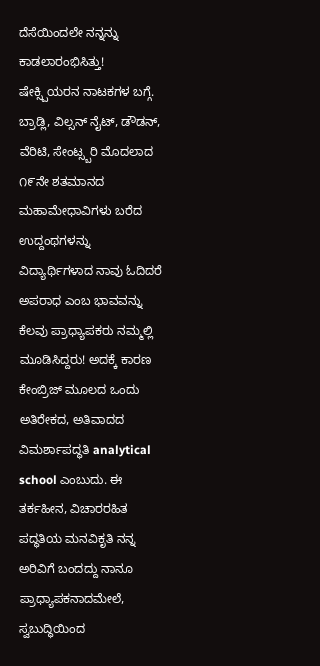ದೆಸೆಯಿಂದಲೇ ನನ್ನನ್ನು ಕಾಡಲಾರಂಭಿಸಿತ್ತು! ಷೇಕ್ಸ್ಪಿಯರನ ನಾಟಕಗಳ ಬಗ್ಗೆ. ಬ್ರಾಡ್ಲಿ, ವಿಲ್ಸನ್ ನೈಟ್, ಡೌಡನ್, ವೆರಿಟಿ, ಸೇಂಟ್ಸ್ಬರಿ ಮೊದಲಾದ ೧೯ನೇ ಶತಮಾನದ ಮಹಾಮೇಧಾವಿಗಳು ಬರೆದ ಉದ್ದಂಥಗಳನ್ನು ವಿದ್ಯಾರ್ಥಿಗಳಾದ ನಾವು ಓದಿದರೆ ಅಪರಾಧ ಎಂಬ ಭಾವವನ್ನು ಕೆಲವು ಪ್ರಾಧ್ಯಾಪಕರು ನಮ್ಮಲ್ಲಿ ಮೂಡಿಸಿದ್ದರು! ಅದಕ್ಕೆ ಕಾರಣ ಕೇಂಬ್ರಿಜ್ ಮೂಲದ ಒಂದು ಅತಿರೇಕದ, ಅತಿವಾದದ ವಿಮರ್ಶಾಪದ್ಧತಿ analytical school ಎಂಬುದು. ಈ ತರ್ಕಹೀನ, ವಿಚಾರರಹಿತ ಪದ್ಧತಿಯ ಮನವಿಕೃತಿ ನನ್ನ ಅರಿವಿಗೆ ಬಂದದ್ದು ನಾನೂ ಪ್ರಾಧ್ಯಾಪಕನಾದಮೇಲೆ, ಸ್ವಬುದ್ಧಿಯಿಂದ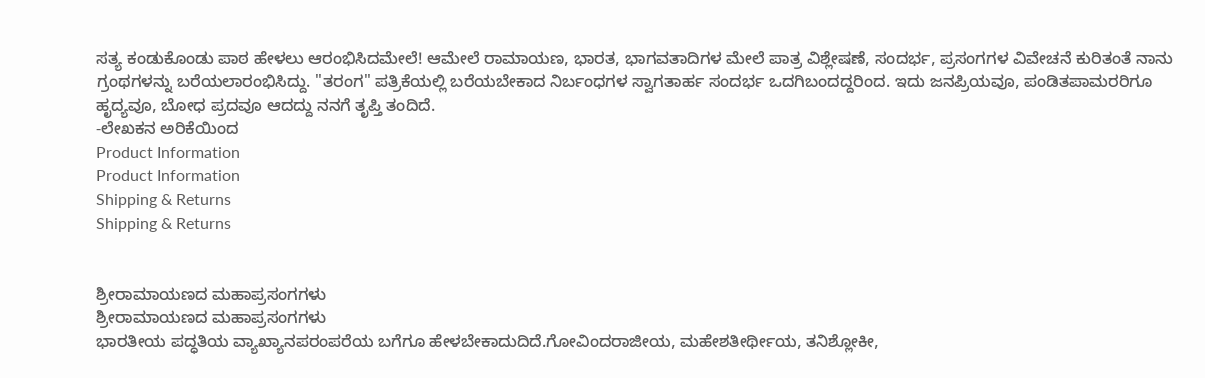ಸತ್ಯ ಕಂಡುಕೊಂಡು ಪಾಠ ಹೇಳಲು ಆರಂಭಿಸಿದಮೇಲೆ! ಆಮೇಲೆ ರಾಮಾಯಣ, ಭಾರತ, ಭಾಗವತಾದಿಗಳ ಮೇಲೆ ಪಾತ್ರ ವಿಶ್ಲೇಷಣೆ, ಸಂದರ್ಭ, ಪ್ರಸಂಗಗಳ ವಿವೇಚನೆ ಕುರಿತಂತೆ ನಾನು ಗ್ರಂಥಗಳನ್ನು ಬರೆಯಲಾರಂಭಿಸಿದ್ದು. "ತರಂಗ" ಪತ್ರಿಕೆಯಲ್ಲಿ ಬರೆಯಬೇಕಾದ ನಿರ್ಬಂಧಗಳ ಸ್ವಾಗತಾರ್ಹ ಸಂದರ್ಭ ಒದಗಿಬಂದದ್ದರಿಂದ. ಇದು ಜನಪ್ರಿಯವೂ, ಪಂಡಿತಪಾಮರರಿಗೂ ಹೃದ್ಯವೂ, ಬೋಧ ಪ್ರದವೂ ಆದದ್ದು ನನಗೆ ತೃಪ್ತಿ ತಂದಿದೆ.
-ಲೇಖಕನ ಅರಿಕೆಯಿಂದ
Product Information
Product Information
Shipping & Returns
Shipping & Returns


ಶ್ರೀರಾಮಾಯಣದ ಮಹಾಪ್ರಸಂಗಗಳು
ಶ್ರೀರಾಮಾಯಣದ ಮಹಾಪ್ರಸಂಗಗಳು
ಭಾರತೀಯ ಪದ್ಧತಿಯ ವ್ಯಾಖ್ಯಾನಪರಂಪರೆಯ ಬಗೆಗೂ ಹೇಳಬೇಕಾದುದಿದೆ.ಗೋವಿಂದರಾಜೀಯ, ಮಹೇಶತೀರ್ಥೀಯ, ತನಿಶ್ಲೋಕೀ,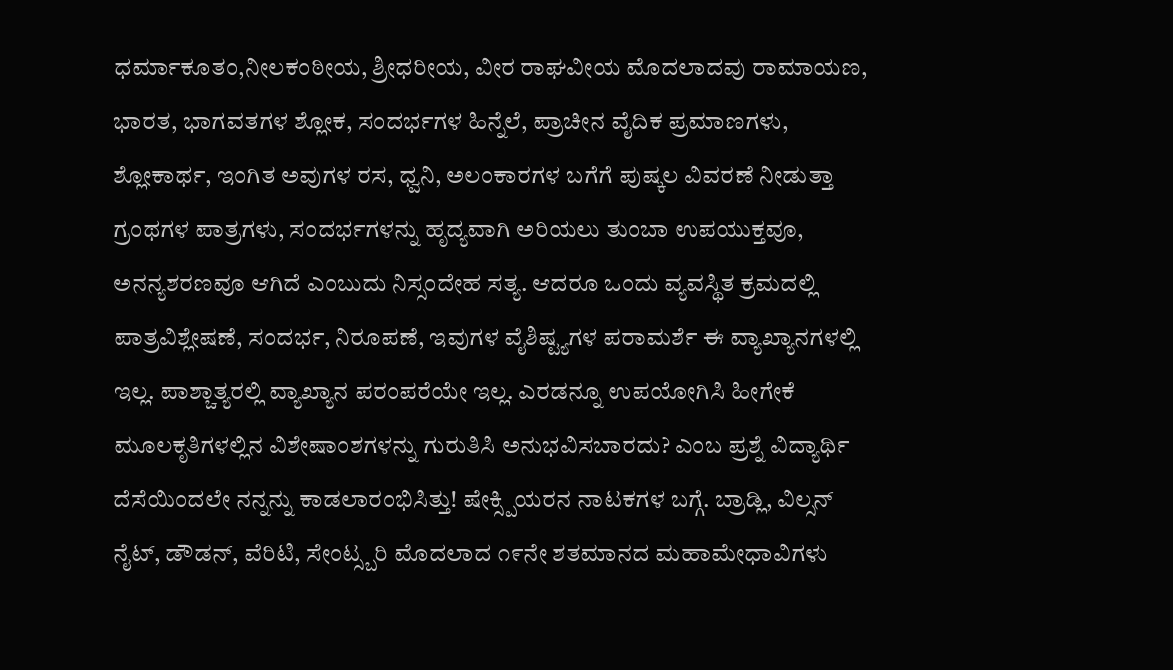ಧರ್ಮಾಕೂತಂ,ನೀಲಕಂಠೀಯ, ಶ್ರೀಧರೀಯ, ವೀರ ರಾಘವೀಯ ಮೊದಲಾದವು ರಾಮಾಯಣ, ಭಾರತ, ಭಾಗವತಗಳ ಶ್ಲೋಕ, ಸಂದರ್ಭಗಳ ಹಿನ್ನೆಲೆ, ಪ್ರಾಚೀನ ವೈದಿಕ ಪ್ರಮಾಣಗಳು, ಶ್ಲೋಕಾರ್ಥ, ಇಂಗಿತ ಅವುಗಳ ರಸ, ಧ್ವನಿ, ಅಲಂಕಾರಗಳ ಬಗೆಗೆ ಪುಷ್ಕಲ ವಿವರಣೆ ನೀಡುತ್ತಾ ಗ್ರಂಥಗಳ ಪಾತ್ರಗಳು, ಸಂದರ್ಭಗಳನ್ನು ಹೃದ್ಯವಾಗಿ ಅರಿಯಲು ತುಂಬಾ ಉಪಯುಕ್ತವೂ, ಅನನ್ಯಶರಣವೂ ಆಗಿದೆ ಎಂಬುದು ನಿಸ್ಸಂದೇಹ ಸತ್ಯ. ಆದರೂ ಒಂದು ವ್ಯವಸ್ಥಿತ ಕ್ರಮದಲ್ಲಿ ಪಾತ್ರವಿಶ್ಲೇಷಣೆ, ಸಂದರ್ಭ, ನಿರೂಪಣೆ, ಇವುಗಳ ವೈಶಿಷ್ಟ್ಯಗಳ ಪರಾಮರ್ಶೆ ಈ ವ್ಯಾಖ್ಯಾನಗಳಲ್ಲಿ ಇಲ್ಲ. ಪಾಶ್ಚಾತ್ಯರಲ್ಲಿ ವ್ಯಾಖ್ಯಾನ ಪರಂಪರೆಯೇ ಇಲ್ಲ. ಎರಡನ್ನೂ ಉಪಯೋಗಿಸಿ ಹೀಗೇಕೆ ಮೂಲಕೃತಿಗಳಲ್ಲಿನ ವಿಶೇಷಾಂಶಗಳನ್ನು ಗುರುತಿಸಿ ಅನುಭವಿಸಬಾರದು? ಎಂಬ ಪ್ರಶ್ನೆ ವಿದ್ಯಾರ್ಥಿ ದೆಸೆಯಿಂದಲೇ ನನ್ನನ್ನು ಕಾಡಲಾರಂಭಿಸಿತ್ತು! ಷೇಕ್ಸ್ಪಿಯರನ ನಾಟಕಗಳ ಬಗ್ಗೆ. ಬ್ರಾಡ್ಲಿ, ವಿಲ್ಸನ್ ನೈಟ್, ಡೌಡನ್, ವೆರಿಟಿ, ಸೇಂಟ್ಸ್ಬರಿ ಮೊದಲಾದ ೧೯ನೇ ಶತಮಾನದ ಮಹಾಮೇಧಾವಿಗಳು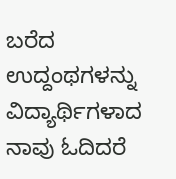ಬರೆದ ಉದ್ದಂಥಗಳನ್ನು ವಿದ್ಯಾರ್ಥಿಗಳಾದ ನಾವು ಓದಿದರೆ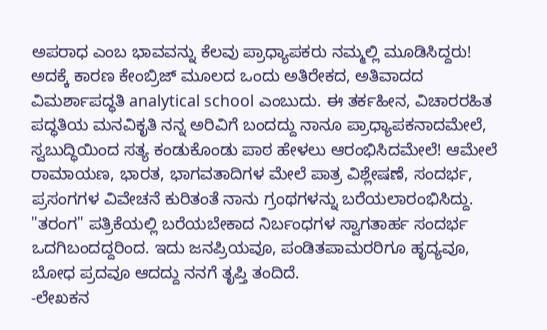ಅಪರಾಧ ಎಂಬ ಭಾವವನ್ನು ಕೆಲವು ಪ್ರಾಧ್ಯಾಪಕರು ನಮ್ಮಲ್ಲಿ ಮೂಡಿಸಿದ್ದರು! ಅದಕ್ಕೆ ಕಾರಣ ಕೇಂಬ್ರಿಜ್ ಮೂಲದ ಒಂದು ಅತಿರೇಕದ, ಅತಿವಾದದ ವಿಮರ್ಶಾಪದ್ಧತಿ analytical school ಎಂಬುದು. ಈ ತರ್ಕಹೀನ, ವಿಚಾರರಹಿತ ಪದ್ಧತಿಯ ಮನವಿಕೃತಿ ನನ್ನ ಅರಿವಿಗೆ ಬಂದದ್ದು ನಾನೂ ಪ್ರಾಧ್ಯಾಪಕನಾದಮೇಲೆ, ಸ್ವಬುದ್ಧಿಯಿಂದ ಸತ್ಯ ಕಂಡುಕೊಂಡು ಪಾಠ ಹೇಳಲು ಆರಂಭಿಸಿದಮೇಲೆ! ಆಮೇಲೆ ರಾಮಾಯಣ, ಭಾರತ, ಭಾಗವತಾದಿಗಳ ಮೇಲೆ ಪಾತ್ರ ವಿಶ್ಲೇಷಣೆ, ಸಂದರ್ಭ, ಪ್ರಸಂಗಗಳ ವಿವೇಚನೆ ಕುರಿತಂತೆ ನಾನು ಗ್ರಂಥಗಳನ್ನು ಬರೆಯಲಾರಂಭಿಸಿದ್ದು. "ತರಂಗ" ಪತ್ರಿಕೆಯಲ್ಲಿ ಬರೆಯಬೇಕಾದ ನಿರ್ಬಂಧಗಳ ಸ್ವಾಗತಾರ್ಹ ಸಂದರ್ಭ ಒದಗಿಬಂದದ್ದರಿಂದ. ಇದು ಜನಪ್ರಿಯವೂ, ಪಂಡಿತಪಾಮರರಿಗೂ ಹೃದ್ಯವೂ, ಬೋಧ ಪ್ರದವೂ ಆದದ್ದು ನನಗೆ ತೃಪ್ತಿ ತಂದಿದೆ.
-ಲೇಖಕನ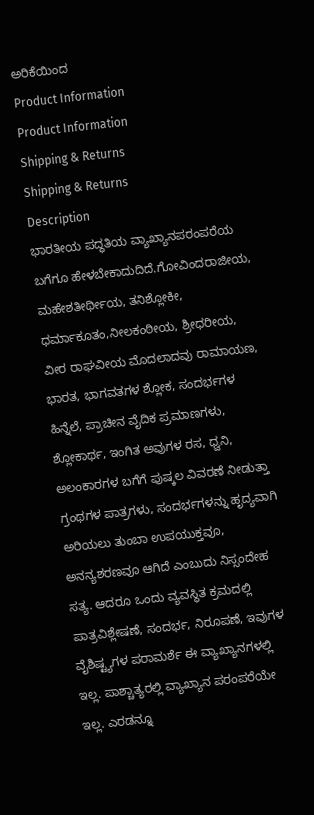ಅರಿಕೆಯಿಂದ
Product Information
Product Information
Shipping & Returns
Shipping & Returns
Description
ಭಾರತೀಯ ಪದ್ಧತಿಯ ವ್ಯಾಖ್ಯಾನಪರಂಪರೆಯ ಬಗೆಗೂ ಹೇಳಬೇಕಾದುದಿದೆ.ಗೋವಿಂದರಾಜೀಯ, ಮಹೇಶತೀರ್ಥೀಯ, ತನಿಶ್ಲೋಕೀ, ಧರ್ಮಾಕೂತಂ,ನೀಲಕಂಠೀಯ, ಶ್ರೀಧರೀಯ, ವೀರ ರಾಘವೀಯ ಮೊದಲಾದವು ರಾಮಾಯಣ, ಭಾರತ, ಭಾಗವತಗಳ ಶ್ಲೋಕ, ಸಂದರ್ಭಗಳ ಹಿನ್ನೆಲೆ, ಪ್ರಾಚೀನ ವೈದಿಕ ಪ್ರಮಾಣಗಳು, ಶ್ಲೋಕಾರ್ಥ, ಇಂಗಿತ ಅವುಗಳ ರಸ, ಧ್ವನಿ, ಅಲಂಕಾರಗಳ ಬಗೆಗೆ ಪುಷ್ಕಲ ವಿವರಣೆ ನೀಡುತ್ತಾ ಗ್ರಂಥಗಳ ಪಾತ್ರಗಳು, ಸಂದರ್ಭಗಳನ್ನು ಹೃದ್ಯವಾಗಿ ಅರಿಯಲು ತುಂಬಾ ಉಪಯುಕ್ತವೂ, ಅನನ್ಯಶರಣವೂ ಆಗಿದೆ ಎಂಬುದು ನಿಸ್ಸಂದೇಹ ಸತ್ಯ. ಆದರೂ ಒಂದು ವ್ಯವಸ್ಥಿತ ಕ್ರಮದಲ್ಲಿ ಪಾತ್ರವಿಶ್ಲೇಷಣೆ, ಸಂದರ್ಭ, ನಿರೂಪಣೆ, ಇವುಗಳ ವೈಶಿಷ್ಟ್ಯಗಳ ಪರಾಮರ್ಶೆ ಈ ವ್ಯಾಖ್ಯಾನಗಳಲ್ಲಿ ಇಲ್ಲ. ಪಾಶ್ಚಾತ್ಯರಲ್ಲಿ ವ್ಯಾಖ್ಯಾನ ಪರಂಪರೆಯೇ ಇಲ್ಲ. ಎರಡನ್ನೂ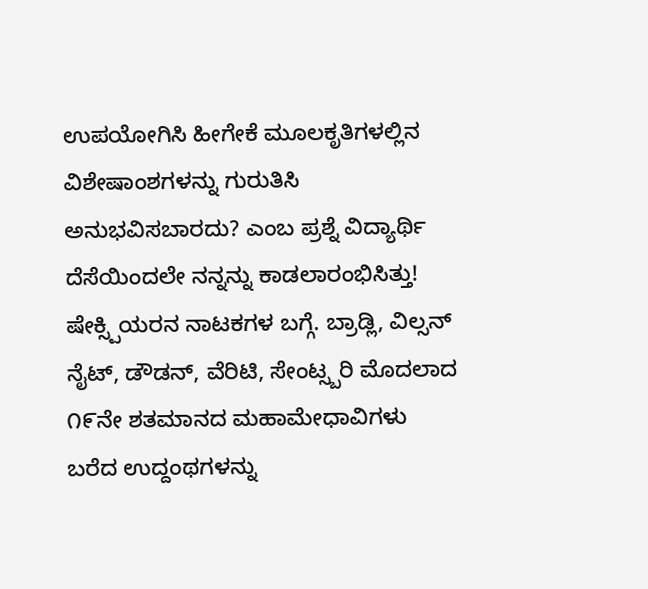ಉಪಯೋಗಿಸಿ ಹೀಗೇಕೆ ಮೂಲಕೃತಿಗಳಲ್ಲಿನ ವಿಶೇಷಾಂಶಗಳನ್ನು ಗುರುತಿಸಿ ಅನುಭವಿಸಬಾರದು? ಎಂಬ ಪ್ರಶ್ನೆ ವಿದ್ಯಾರ್ಥಿ ದೆಸೆಯಿಂದಲೇ ನನ್ನನ್ನು ಕಾಡಲಾರಂಭಿಸಿತ್ತು! ಷೇಕ್ಸ್ಪಿಯರನ ನಾಟಕಗಳ ಬಗ್ಗೆ. ಬ್ರಾಡ್ಲಿ, ವಿಲ್ಸನ್ ನೈಟ್, ಡೌಡನ್, ವೆರಿಟಿ, ಸೇಂಟ್ಸ್ಬರಿ ಮೊದಲಾದ ೧೯ನೇ ಶತಮಾನದ ಮಹಾಮೇಧಾವಿಗಳು ಬರೆದ ಉದ್ದಂಥಗಳನ್ನು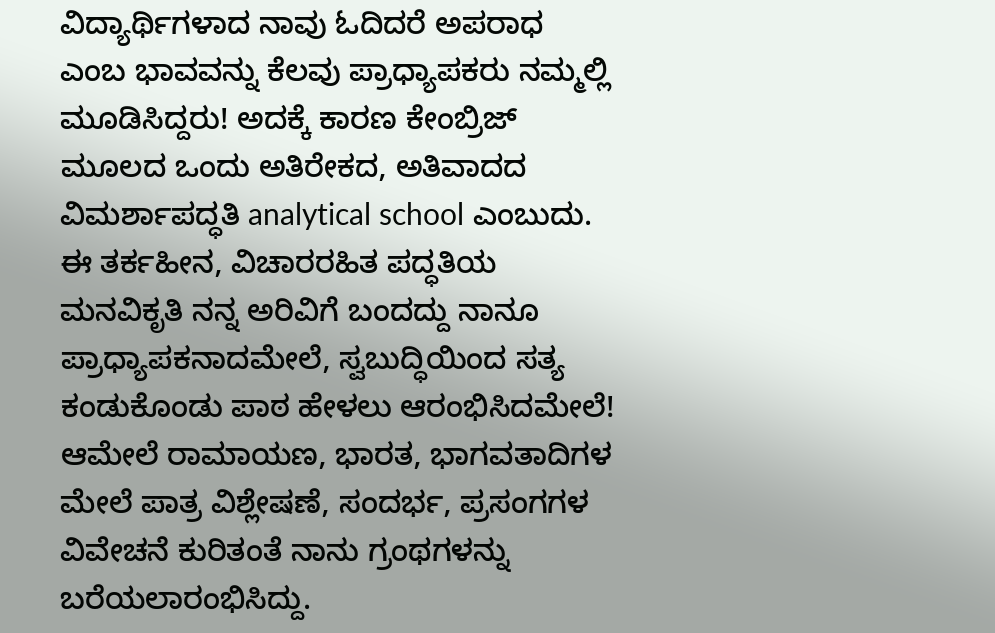ವಿದ್ಯಾರ್ಥಿಗಳಾದ ನಾವು ಓದಿದರೆ ಅಪರಾಧ ಎಂಬ ಭಾವವನ್ನು ಕೆಲವು ಪ್ರಾಧ್ಯಾಪಕರು ನಮ್ಮಲ್ಲಿ ಮೂಡಿಸಿದ್ದರು! ಅದಕ್ಕೆ ಕಾರಣ ಕೇಂಬ್ರಿಜ್ ಮೂಲದ ಒಂದು ಅತಿರೇಕದ, ಅತಿವಾದದ ವಿಮರ್ಶಾಪದ್ಧತಿ analytical school ಎಂಬುದು. ಈ ತರ್ಕಹೀನ, ವಿಚಾರರಹಿತ ಪದ್ಧತಿಯ ಮನವಿಕೃತಿ ನನ್ನ ಅರಿವಿಗೆ ಬಂದದ್ದು ನಾನೂ ಪ್ರಾಧ್ಯಾಪಕನಾದಮೇಲೆ, ಸ್ವಬುದ್ಧಿಯಿಂದ ಸತ್ಯ ಕಂಡುಕೊಂಡು ಪಾಠ ಹೇಳಲು ಆರಂಭಿಸಿದಮೇಲೆ! ಆಮೇಲೆ ರಾಮಾಯಣ, ಭಾರತ, ಭಾಗವತಾದಿಗಳ ಮೇಲೆ ಪಾತ್ರ ವಿಶ್ಲೇಷಣೆ, ಸಂದರ್ಭ, ಪ್ರಸಂಗಗಳ ವಿವೇಚನೆ ಕುರಿತಂತೆ ನಾನು ಗ್ರಂಥಗಳನ್ನು ಬರೆಯಲಾರಂಭಿಸಿದ್ದು.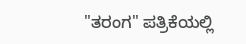"ತರಂಗ" ಪತ್ರಿಕೆಯಲ್ಲಿ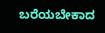ಬರೆಯಬೇಕಾದ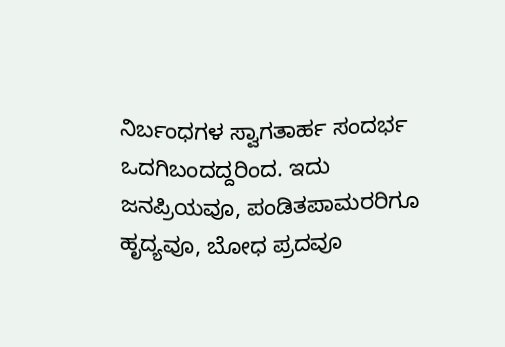ನಿರ್ಬಂಧಗಳ ಸ್ವಾಗತಾರ್ಹ ಸಂದರ್ಭ ಒದಗಿಬಂದದ್ದರಿಂದ. ಇದು ಜನಪ್ರಿಯವೂ, ಪಂಡಿತಪಾಮರರಿಗೂ ಹೃದ್ಯವೂ, ಬೋಧ ಪ್ರದವೂ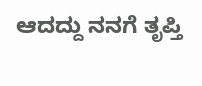ಆದದ್ದು ನನಗೆ ತೃಪ್ತಿ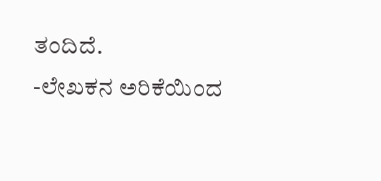ತಂದಿದೆ.
-ಲೇಖಕನ ಅರಿಕೆಯಿಂದ